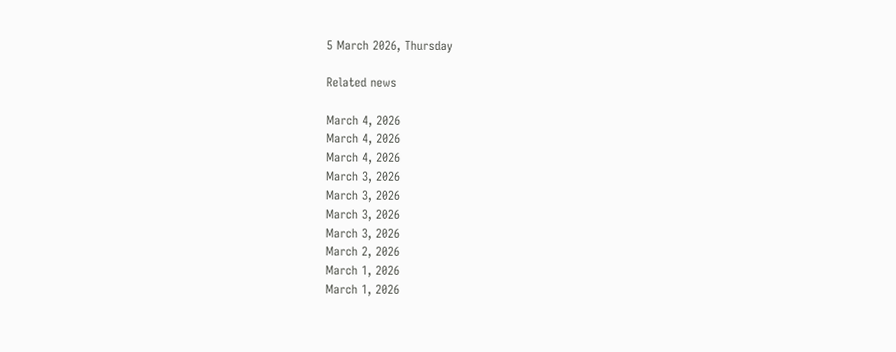5 March 2026, Thursday

Related news

March 4, 2026
March 4, 2026
March 4, 2026
March 3, 2026
March 3, 2026
March 3, 2026
March 3, 2026
March 2, 2026
March 1, 2026
March 1, 2026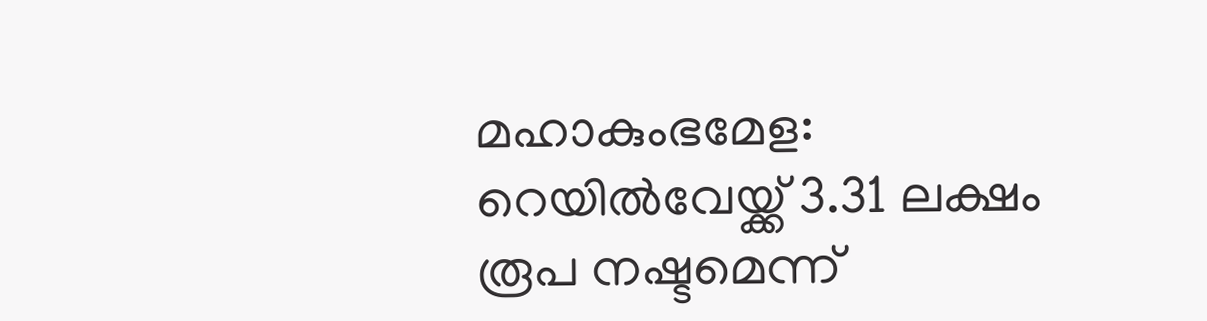മഹാകുംഭമേള: റെയില്‍വേയ്ക്ക് 3.31 ലക്ഷം രൂപ നഷ്ടമെന്ന്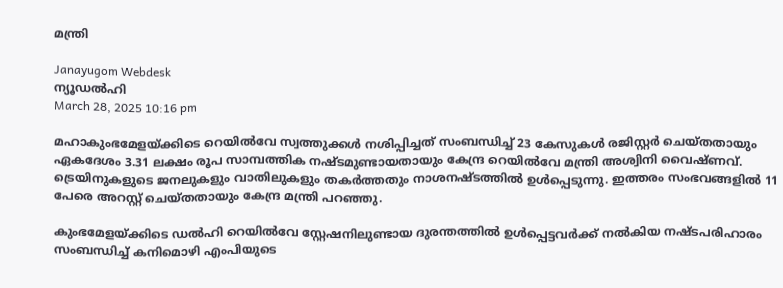മന്ത്രി

Janayugom Webdesk
ന്യൂഡല്‍ഹി
March 28, 2025 10:16 pm

മഹാകുംഭമേളയ്ക്കിടെ റെയില്‍വേ സ്വത്തുക്കള്‍ നശിപ്പിച്ചത് സംബന്ധിച്ച് 23 കേസുകള്‍ രജിസ്റ്റര്‍ ചെയ്തതായും ഏകദേശം 3.31 ലക്ഷം രൂപ സാമ്പത്തിക നഷ്ടമുണ്ടായതായും കേന്ദ്ര റെയില്‍വേ മന്ത്രി അശ്വിനി വൈഷ്ണവ്. ട്രെയിനുകളുടെ ജനലുകളും വാതിലുകളും തകര്‍ത്തതും നാശനഷ്ടത്തില്‍ ഉള്‍പ്പെടുന്നു. ഇത്തരം സംഭവങ്ങളില്‍ 11 പേരെ അറസ്റ്റ് ചെയ്തതായും കേന്ദ്ര മന്ത്രി പറഞ്ഞു.

കുംഭമേളയ്ക്കിടെ ഡല്‍ഹി റെയില്‍വേ സ്റ്റേഷനിലുണ്ടായ ദുരന്തത്തില്‍ ഉള്‍പ്പെട്ടവര്‍ക്ക് നല്‍കിയ നഷ്ടപരിഹാരം സംബന്ധിച്ച് കനിമൊഴി എംപിയുടെ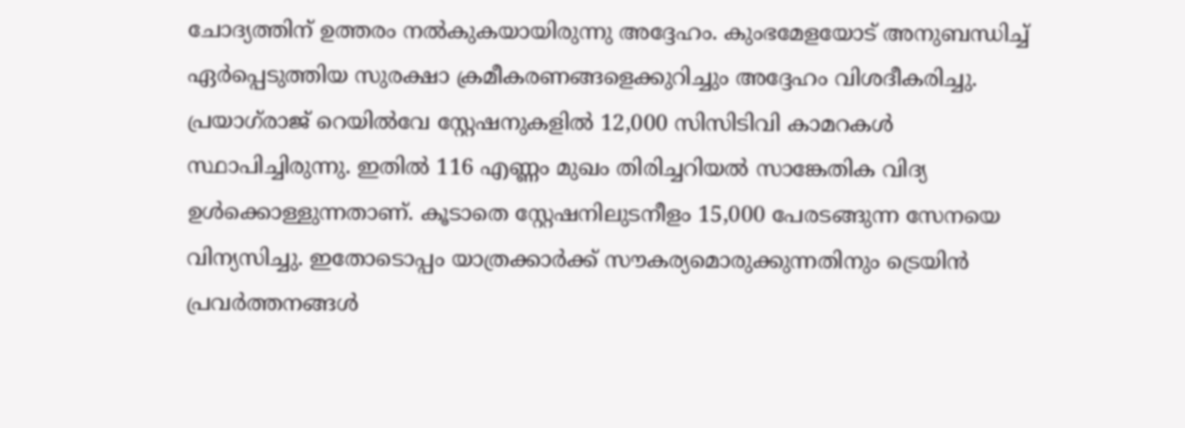ചോദ്യത്തിന് ഉത്തരം നല്‍കുകയായിരുന്നു അദ്ദേഹം. കുംഭമേളയോട് അനുബന്ധിച്ച് ഏര്‍പ്പെടുത്തിയ സുരക്ഷാ ക്രമീകരണങ്ങളെക്കുറിച്ചും അദ്ദേഹം വിശദീകരിച്ചു. പ്രയാഗ്‌രാജ് റെയില്‍വേ സ്റ്റേഷനുകളില്‍ 12,000 സിസിടിവി കാമറകള്‍ സ്ഥാപിച്ചിരുന്നു. ഇതില്‍ 116 എണ്ണം മുഖം തിരിച്ചറിയല്‍ സാങ്കേതിക വിദ്യ ഉള്‍ക്കൊള്ളുന്നതാണ്. കൂടാതെ സ്റ്റേഷനിലുടനീളം 15,000 പേരടങ്ങുന്ന സേനയെ വിന്യസിച്ചു. ഇതോടൊപ്പം യാത്രക്കാര്‍ക്ക് സൗകര്യമൊരുക്കുന്നതിനും ട്രെയിന്‍ പ്രവര്‍ത്തനങ്ങള്‍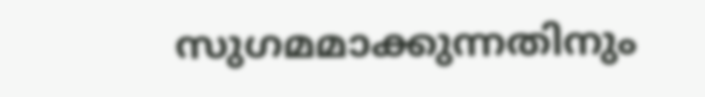സുഗമമാക്കുന്നതിനും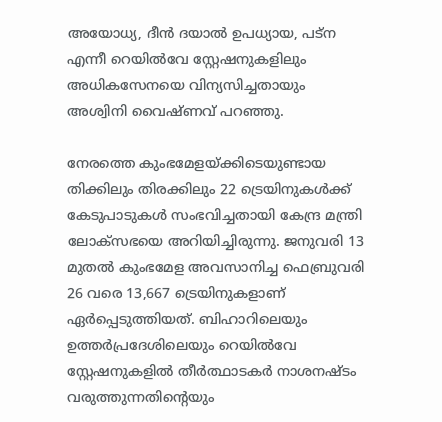അയോധ്യ, ദീന്‍ ദയാല്‍ ഉപധ്യായ, പട്ന എന്നീ റെയില്‍വേ സ്റ്റേഷനുകളിലും അധികസേനയെ വിന്യസിച്ചതായും അശ്വിനി വൈഷ്ണവ് പറഞ്ഞു.

നേരത്തെ കുംഭമേളയ്ക്കിടെയുണ്ടായ തിക്കിലും തിരക്കിലും 22 ട്രെയിനുകള്‍ക്ക് കേടുപാടുകള്‍ സംഭവിച്ചതായി കേന്ദ്ര മന്ത്രി ലോക്‌സഭയെ അറിയിച്ചിരുന്നു. ജനുവരി 13 മുതല്‍ കുംഭമേള അവസാനിച്ച ഫെബ്രുവരി 26 വരെ 13,667 ട്രെയിനുകളാണ് ഏര്‍പ്പെടുത്തിയത്. ബിഹാറിലെയും ഉത്തര്‍പ്രദേശിലെയും റെയില്‍വേ സ്റ്റേഷനുകളില്‍ തീര്‍ത്ഥാടകര്‍ നാശനഷ്ടം വരുത്തുന്നതിന്റെയും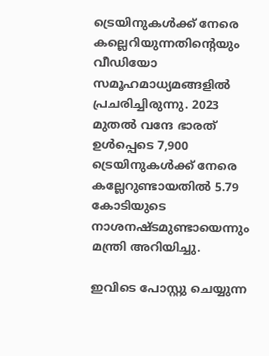ട്രെയിനുകള്‍ക്ക് നേരെ കല്ലെറിയുന്നതിന്റെയും വീഡിയോ സമൂഹമാധ്യമങ്ങളില്‍ പ്രചരിച്ചിരുന്നു. 2023 മുതല്‍ വന്ദേ ഭാരത് ഉള്‍പ്പെടെ 7,900 ട്രെയിനുകള്‍ക്ക് നേരെ കല്ലേറുണ്ടായതില്‍ 5.79 കോടിയുടെ നാശനഷ്ടമുണ്ടായെന്നും മന്ത്രി അറിയിച്ചു.

ഇവിടെ പോസ്റ്റു ചെയ്യുന്ന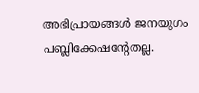അഭിപ്രായങ്ങള്‍ ജനയുഗം പബ്ലിക്കേഷന്റേതല്ല.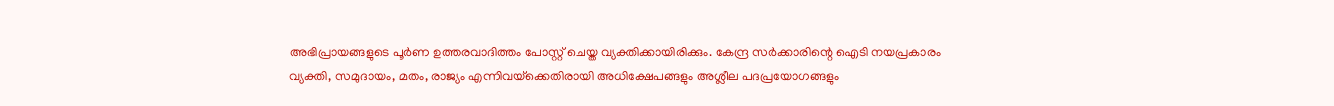അഭിപ്രായങ്ങളുടെ പൂര്‍ണ ഉത്തരവാദിത്തം പോസ്റ്റ് ചെയ്ത വ്യക്തിക്കായിരിക്കും. കേന്ദ്ര സര്‍ക്കാരിന്റെ ഐടി നയപ്രകാരം വ്യക്തി, സമുദായം, മതം, രാജ്യം എന്നിവയ്‌ക്കെതിരായി അധിക്ഷേപങ്ങളും അശ്ലീല പദപ്രയോഗങ്ങളും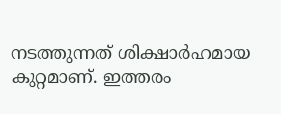നടത്തുന്നത് ശിക്ഷാര്‍ഹമായ കുറ്റമാണ്. ഇത്തരം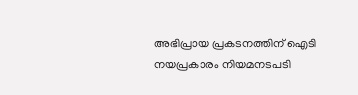അഭിപ്രായ പ്രകടനത്തിന് ഐടി നയപ്രകാരം നിയമനടപടി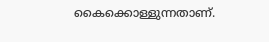കൈക്കൊള്ളുന്നതാണ്.